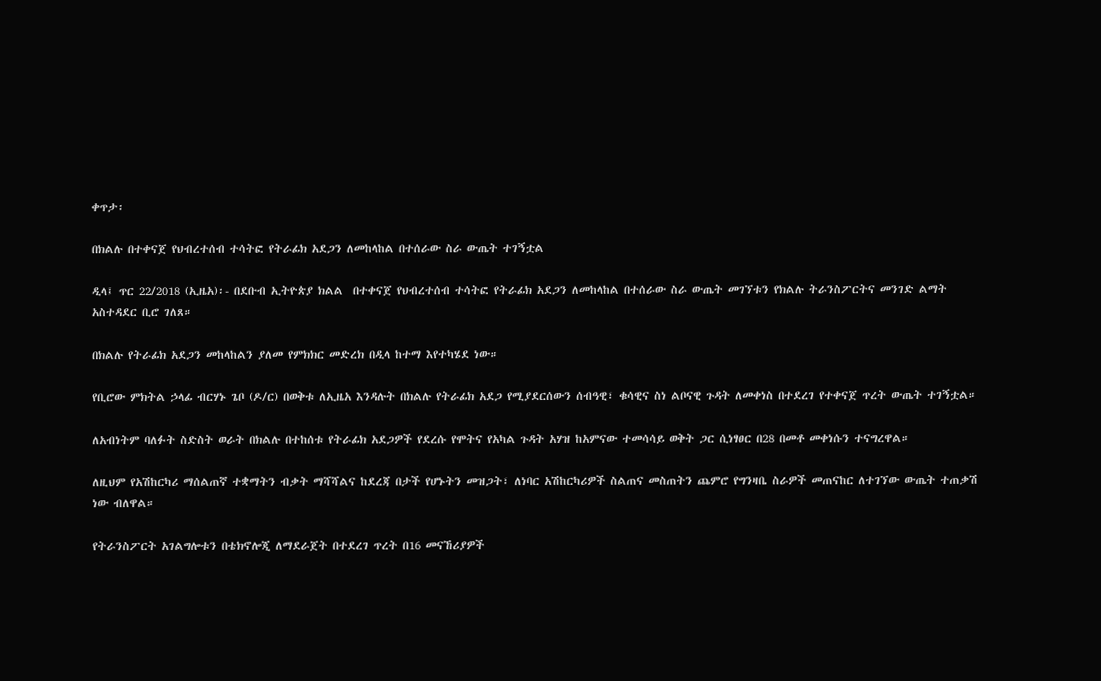ቀጥታ፡

በክልሉ በተቀናጀ የህብረተሰብ ተሳትፎ የትራፊክ አደጋን ለመከላከል በተሰራው ስራ ውጤት ተገኝቷል

ዲላ፤ ጥር 22/2018 (ኢዜአ)፡- በደቡብ ኢትዮጵያ ክልል  በተቀናጀ የህብረተሰብ ተሳትፎ የትራፊክ አደጋን ለመከላከል በተሰራው ስራ ውጤት መገኘቱን የክልሉ ትራንስፖርትና መንገድ ልማት አስተዳደር ቢሮ ገለጸ።

በክልሉ የትራፊክ አደጋን መከላከልን ያለመ የምክክር መድረክ በዲላ ከተማ እየተካሄደ ነው።

የቢሮው ምክትል ኃላፊ ብርሃኑ ጌቦ (ዶ/ር) በወቅቱ ለኢዜአ እንዳሉት በክልሉ የትራፊክ አደጋ የሚያደርሰውን ሰብዓዊ፣ ቁሳዊና ስነ ልቦናዊ ጉዳት ለመቀነስ በተደረገ የተቀናጀ ጥረት ውጤት ተገኝቷል።

ለአብነትም ባለፉት ስድስት ወራት በክልሉ በተከሰቱ የትራፊክ አደጋዎች የደረሱ የሞትና የአካል ጉዳት አሃዝ ከአምናው ተመሳሳይ ወቅት ጋር ሲነፃፀር በ28 በመቶ መቀነሱን ተናግረዋል።

ለዚህም የአሽከርካሪ ማሰልጠኛ ተቋማትን ብቃት ማሻሻልና ከደረጃ በታች የሆኑትን መዝጋት፣ ለነባር አሽከርካሪዎች ስልጠና መስጠትን ጨምሮ የግንዛቤ ስራዎች መጠናከር ለተገኘው ውጤት ተጠቃሽ ነው ብለዋል።

የትራንስፖርት አገልግሎቱን በቴክኖሎጂ ለማደራጀት በተደረገ ጥረት በ16 መናኸሪያዎች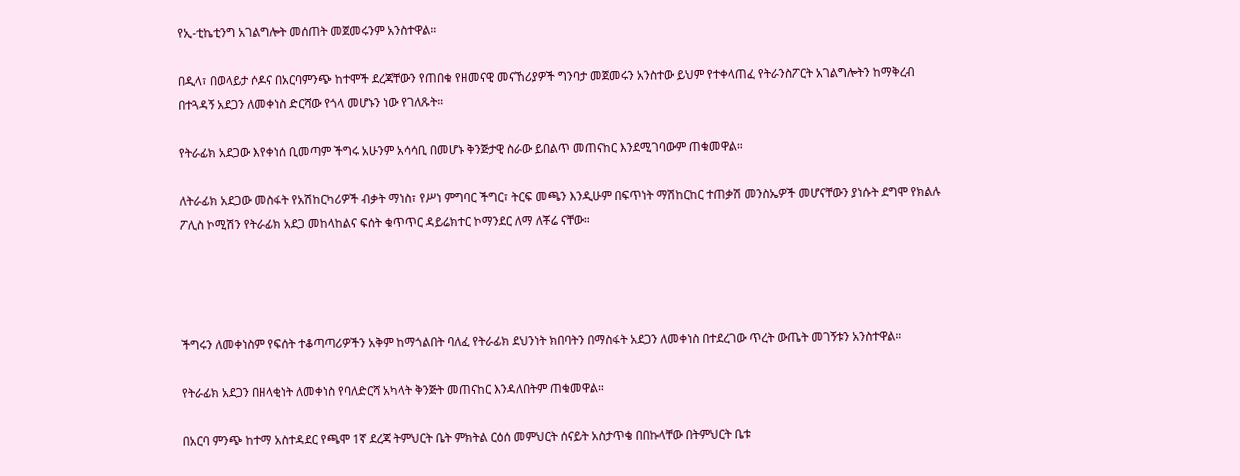የኢ-ቲኬቲንግ አገልግሎት መሰጠት መጀመሩንም አንስተዋል።

በዲላ፣ በወላይታ ሶዶና በአርባምንጭ ከተሞች ደረጃቸውን የጠበቁ የዘመናዊ መናኸሪያዎች ግንባታ መጀመሩን አንስተው ይህም የተቀላጠፈ የትራንስፖርት አገልግሎትን ከማቅረብ በተጓዳኝ አደጋን ለመቀነስ ድርሻው የጎላ መሆኑን ነው የገለጹት።

የትራፊክ አደጋው እየቀነሰ ቢመጣም ችግሩ አሁንም አሳሳቢ በመሆኑ ቅንጅታዊ ስራው ይበልጥ መጠናከር እንደሚገባውም ጠቁመዋል።

ለትራፊክ አደጋው መስፋት የአሽከርካሪዎች ብቃት ማነስ፣ የሥነ ምግባር ችግር፣ ትርፍ መጫን እንዲሁም በፍጥነት ማሽከርከር ተጠቃሽ መንስኤዎች መሆናቸውን ያነሱት ደግሞ የክልሉ ፖሊስ ኮሚሽን የትራፊክ አደጋ መከላከልና ፍሰት ቁጥጥር ዳይሬክተር ኮማንደር ለማ ለቾሬ ናቸው።




ችግሩን ለመቀነስም የፍሰት ተቆጣጣሪዎችን አቅም ከማጎልበት ባለፈ የትራፊክ ደህንነት ክበባትን በማስፋት አደጋን ለመቀነስ በተደረገው ጥረት ውጤት መገኝቱን አንስተዋል።

የትራፊክ አደጋን በዘላቂነት ለመቀነስ የባለድርሻ አካላት ቅንጅት መጠናከር እንዳለበትም ጠቁመዋል።

በአርባ ምንጭ ከተማ አስተዳደር የጫሞ 1ኛ ደረጃ ትምህርት ቤት ምክትል ርዕሰ መምህርት ሰናይት አስታጥቄ በበኩላቸው በትምህርት ቤቱ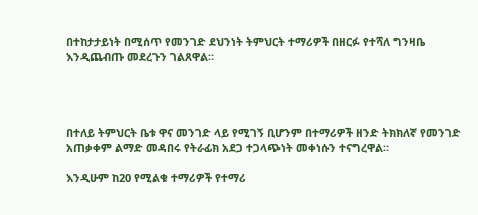በተከታታይነት በሚሰጥ የመንገድ ደህንነት ትምህርት ተማሪዎች በዘርፉ የተሻለ ግንዛቤ እንዲጨብጡ መደረጉን ገልጸዋል።




በተለይ ትምህርት ቤቱ ዋና መንገድ ላይ የሚገኝ ቢሆንም በተማሪዎች ዘንድ ትክክለኛ የመንገድ አጠቃቀም ልማድ መዳበሩ የትራፊክ አደጋ ተጋላጭነት መቀነሱን ተናግረዋል።

እንዲሁም ከ20 የሚልቁ ተማሪዎች የተማሪ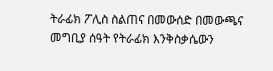ትራፊክ ፖሊስ ስልጠና በመውሰድ በመውጫና መግቢያ ሰዓት የትራፊክ እንቅስቃሴውን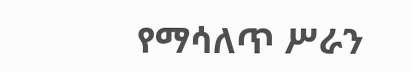የማሳለጥ ሥራን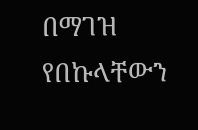በማገዝ የበኩላቸውን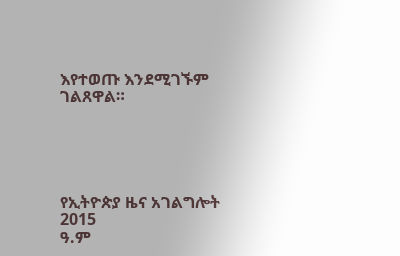እየተወጡ እንደሚገኙም ገልጸዋል።





የኢትዮጵያ ዜና አገልግሎት
2015
ዓ.ም